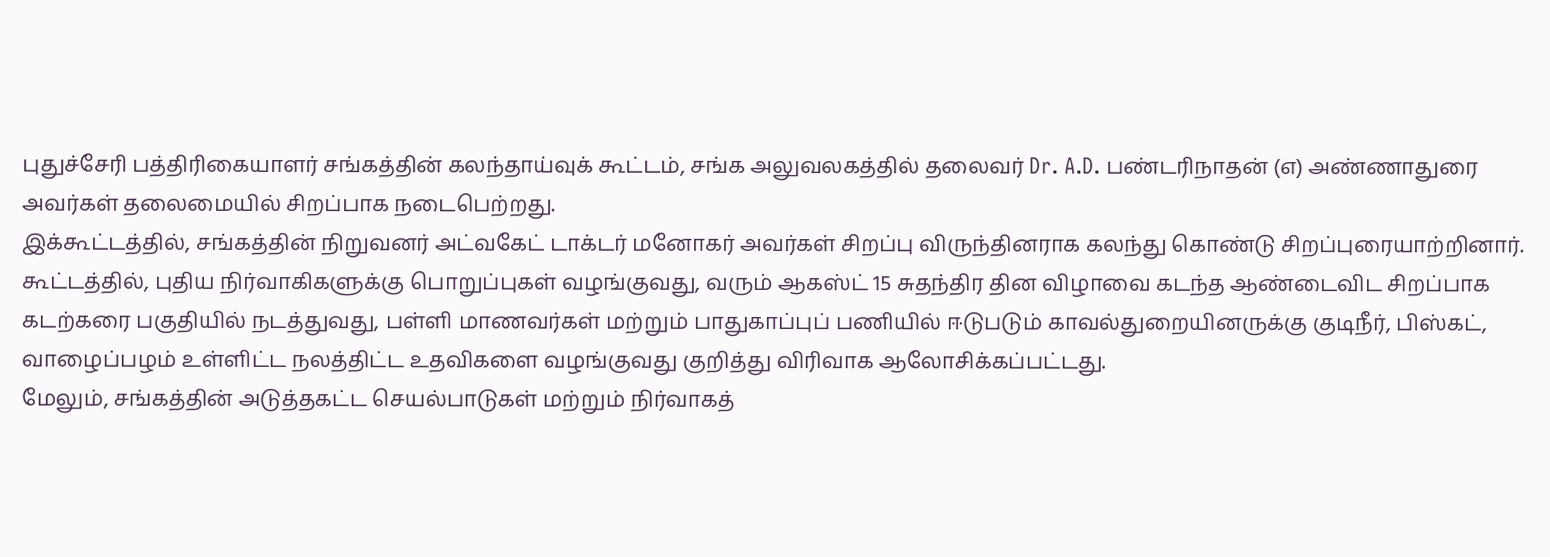புதுச்சேரி பத்திரிகையாளர் சங்கத்தின் கலந்தாய்வுக் கூட்டம், சங்க அலுவலகத்தில் தலைவர் Dr. A.D. பண்டரிநாதன் (எ) அண்ணாதுரை அவர்கள் தலைமையில் சிறப்பாக நடைபெற்றது.
இக்கூட்டத்தில், சங்கத்தின் நிறுவனர் அட்வகேட் டாக்டர் மனோகர் அவர்கள் சிறப்பு விருந்தினராக கலந்து கொண்டு சிறப்புரையாற்றினார்.
கூட்டத்தில், புதிய நிர்வாகிகளுக்கு பொறுப்புகள் வழங்குவது, வரும் ஆகஸ்ட் 15 சுதந்திர தின விழாவை கடந்த ஆண்டைவிட சிறப்பாக கடற்கரை பகுதியில் நடத்துவது, பள்ளி மாணவர்கள் மற்றும் பாதுகாப்புப் பணியில் ஈடுபடும் காவல்துறையினருக்கு குடிநீர், பிஸ்கட், வாழைப்பழம் உள்ளிட்ட நலத்திட்ட உதவிகளை வழங்குவது குறித்து விரிவாக ஆலோசிக்கப்பட்டது.
மேலும், சங்கத்தின் அடுத்தகட்ட செயல்பாடுகள் மற்றும் நிர்வாகத்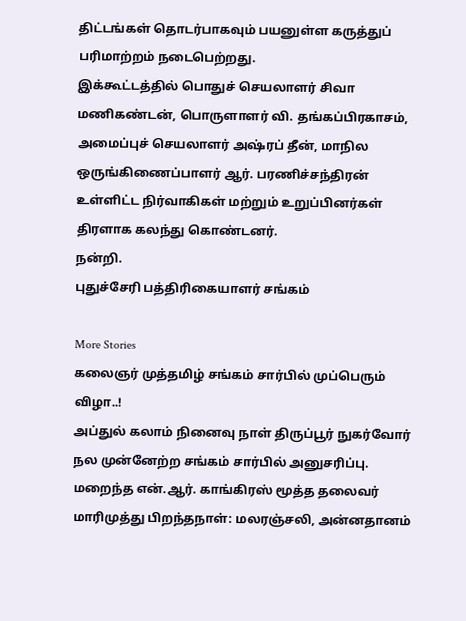திட்டங்கள் தொடர்பாகவும் பயனுள்ள கருத்துப் பரிமாற்றம் நடைபெற்றது.
இக்கூட்டத்தில் பொதுச் செயலாளர் சிவா மணிகண்டன், பொருளாளர் வி. தங்கப்பிரகாசம், அமைப்புச் செயலாளர் அஷ்ரப் தீன், மாநில ஒருங்கிணைப்பாளர் ஆர். பரணிச்சந்திரன் உள்ளிட்ட நிர்வாகிகள் மற்றும் உறுப்பினர்கள் திரளாக கலந்து கொண்டனர்.
நன்றி.
புதுச்சேரி பத்திரிகையாளர் சங்கம்

More Stories
கலைஞர் முத்தமிழ் சங்கம் சார்பில் முப்பெரும் விழா..!
அப்துல் கலாம் நினைவு நாள் திருப்பூர் நுகர்வோர் நல முன்னேற்ற சங்கம் சார்பில் அனுசரிப்பு.
மறைந்த என்.ஆர். காங்கிரஸ் மூத்த தலைவர் மாரிமுத்து பிறந்தநாள்: மலரஞ்சலி, அன்னதானம்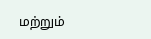மற்றும்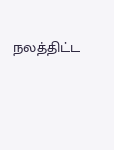நலத்திட்ட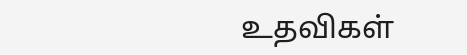உதவிகள்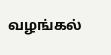வழங்கல்